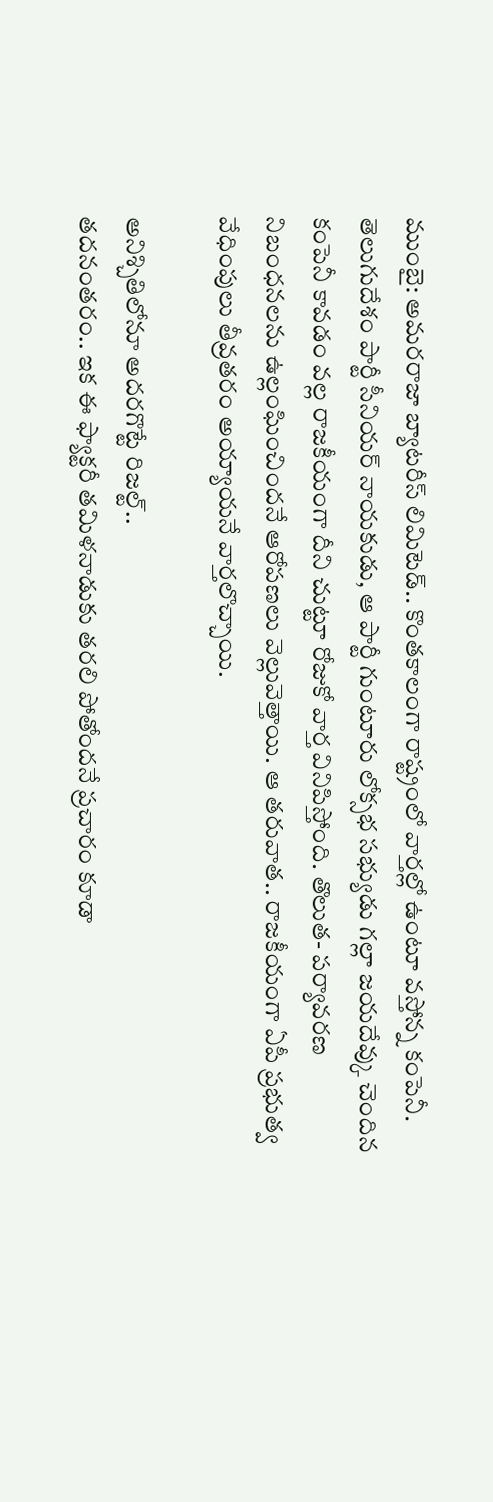ముంబై: అమరరాజా బ్యాటరీస్ లిమిటెడ్.. కొంతకాలంగా రాష్ట్రంలో వార్తల్లో ఉంటూ వస్తోన్న కంపెనీ. తెలుగుదేశం పార్టీ సీనియర్ నాయకుడు, ఆ పార్టీ గుంటూరు లోక్సభ సభ్యుడు గల్లా జయదేవ్కు చెందిన కంపెనీ కావడం వల్ల రాజకీయంగా దీని చుట్టూ రోజుకో వార్త వినిపిస్తోంది. తొలుత- పర్యావరణ నిబంధనలను ఉల్లంఘించిందనే ఆరోపణలు వెల్లువెత్తాయి. ఆ తరువాత.. రాజకీయంగా ఏపీ ప్రభుత్వ వేధింపులు తీవ్రతరం అయ్యాయనే వార్తలొచ్చాయి.

అనిశ్చితిలోనూ అదరగొట్టే రిజల్ట్..
తదనంతరం.. ఇక ఈ ఫ్యాక్టరీ తమిళనాడుకు తరలి పోతోందనే ప్రచారం కూడా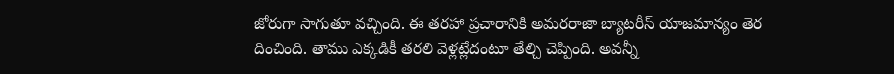జోరుగా సాగుతూ వచ్చింది. ఈ తరహా ప్రచారానికి అమరరాజా బ్యాటరీస్ యాజమాన్యం తెర దించింది. తాము ఎక్కడికీ తరలి వెళ్లట్లేదంటూ తేల్చి చెప్పింది. అవన్నీ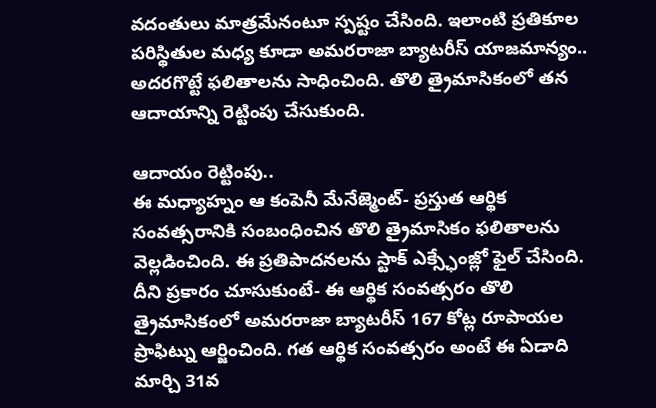వదంతులు మాత్రమేనంటూ స్పష్టం చేసింది. ఇలాంటి ప్రతికూల పరిస్థితుల మధ్య కూడా అమరరాజా బ్యాటరీస్ యాజమాన్యం.. అదరగొట్టే ఫలితాలను సాధించింది. తొలి త్రైమాసికంలో తన ఆదాయాన్ని రెట్టింపు చేసుకుంది.

ఆదాయం రెట్టింపు..
ఈ మధ్యాహ్నం ఆ కంపెనీ మేనేజ్మెంట్- ప్రస్తుత ఆర్థిక సంవత్సరానికి సంబంధించిన తొలి త్రైమాసికం ఫలితాలను వెల్లడించింది. ఈ ప్రతిపాదనలను స్టాక్ ఎక్స్ఛేంజ్లో ఫైల్ చేసింది. దీని ప్రకారం చూసుకుంటే- ఈ ఆర్థిక సంవత్సరం తొలి త్రైమాసికంలో అమరరాజా బ్యాటరీస్ 167 కోట్ల రూపాయల ప్రాఫిట్ను ఆర్జించింది. గత ఆర్థిక సంవత్సరం అంటే ఈ ఏడాది మార్చి 31వ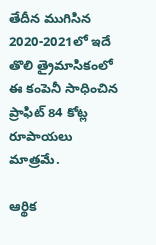తేదీన ముగిసిన 2020-2021లో ఇదే తొలి త్రైమాసికంలో ఈ కంపెనీ సాధించిన ప్రాఫిట్ 84 కోట్ల రూపాయలు మాత్రమే.

ఆర్థిక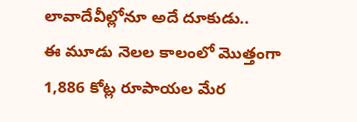లావాదేవీల్లోనూ అదే దూకుడు..
ఈ మూడు నెలల కాలంలో మొత్తంగా 1,886 కోట్ల రూపాయల మేర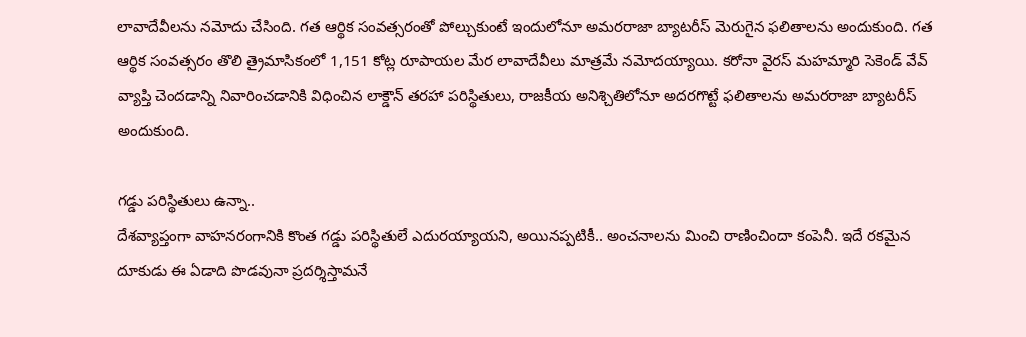లావాదేవీలను నమోదు చేసింది. గత ఆర్థిక సంవత్సరంతో పోల్చుకుంటే ఇందులోనూ అమరరాజా బ్యాటరీస్ మెరుగైన ఫలితాలను అందుకుంది. గత ఆర్థిక సంవత్సరం తొలి త్రైమాసికంలో 1,151 కోట్ల రూపాయల మేర లావాదేవీలు మాత్రమే నమోదయ్యాయి. కరోనా వైరస్ మహమ్మారి సెకెండ్ వేవ్ వ్యాప్తి చెందడాన్ని నివారించడానికి విధించిన లాక్డౌన్ తరహా పరిస్థితులు, రాజకీయ అనిశ్చితిలోనూ అదరగొట్టే ఫలితాలను అమరరాజా బ్యాటరీస్ అందుకుంది.

గడ్డు పరిస్థితులు ఉన్నా..
దేశవ్యాప్తంగా వాహనరంగానికి కొంత గడ్డు పరిస్థితులే ఎదురయ్యాయని, అయినప్పటికీ.. అంచనాలను మించి రాణించిందా కంపెనీ. ఇదే రకమైన దూకుడు ఈ ఏడాది పొడవునా ప్రదర్శిస్తామనే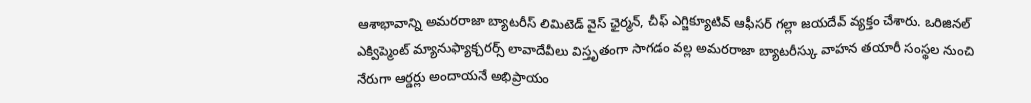ఆశాభావాన్ని అమరరాజా బ్యాటరీస్ లిమిటెడ్ వైస్ ఛైర్మన్, చీఫ్ ఎగ్జిక్యూటివ్ ఆఫీసర్ గల్లా జయదేవ్ వ్యక్తం చేశారు. ఒరిజినల్ ఎక్విప్మెంట్ మ్యానుఫ్యాక్చరర్స్ లావాదేవీలు విస్తృతంగా సాగడం వల్ల అమరరాజా బ్యాటరీస్కు వాహన తయారీ సంస్థల నుంచి నేరుగా ఆర్డర్లు అందాయనే అభిప్రాయం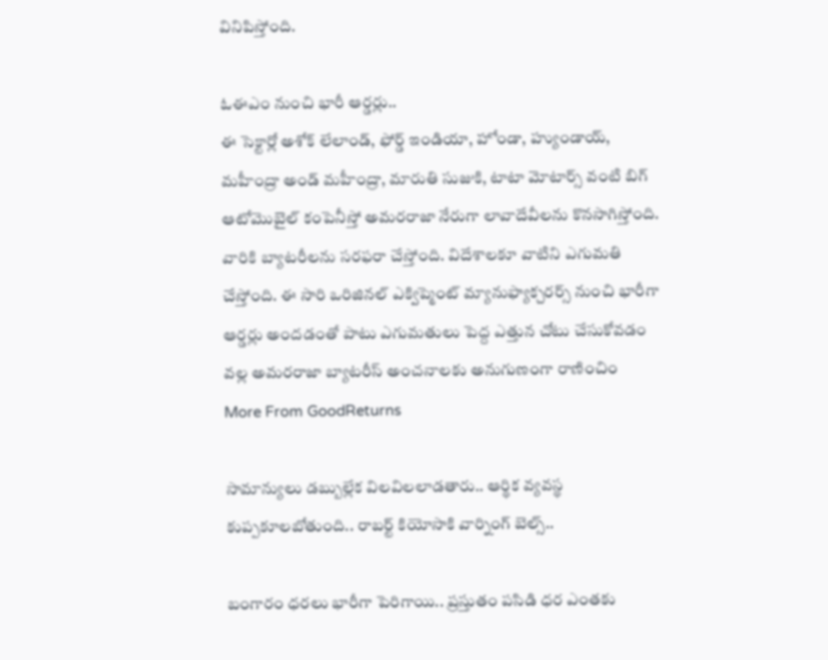వినిపిస్తోంది.

ఓఈఎం నుంచి భారీ ఆర్డర్లు..
ఈ సెక్టార్లో అశోక్ లేలాండ్, ఫోర్డ్ ఇండియా, హోండా, హ్యుండాయ్, మహీంద్రా అండ్ మహీంద్రా, మారుతి సుజుకి, టాటా మోటార్స్ వంటి బిగ్ ఆటోమొబైల్ కంపెనీస్తో అమరరాజా నేరుగా లావాదేవీలను కొనసాగిస్తోంది. వారికి బ్యాటరీలను సరఫరా చేస్తోంది. విదేశాలకూ వాటిని ఎగుమతి చేస్తోంది. ఈ సారి ఒరిజినల్ ఎక్విప్మెంట్ మ్యానుఫ్యాక్చరర్స్ నుంచి భారీగా ఆర్డర్లు అందడంతో పాటు ఎగుమతులు పెద్ద ఎత్తున చోటు చేసుకోవడం వల్ల అమరరాజా బ్యాటరీస్ అంచనాలకు అనుగుణంగా రాణించిం
More From GoodReturns

సామాన్యులు డబ్బుల్లేక విలవిలలాడతారు.. ఆర్థిక వ్యవస్థ కుప్పకూలబోతుంది.. రాబర్ట్ కియోసాకి వార్నింగ్ బెల్స్..

బంగారం ధరలు భారీగా పెరిగాయి.. ప్రస్తుతం పసిడి ధర ఎంతకు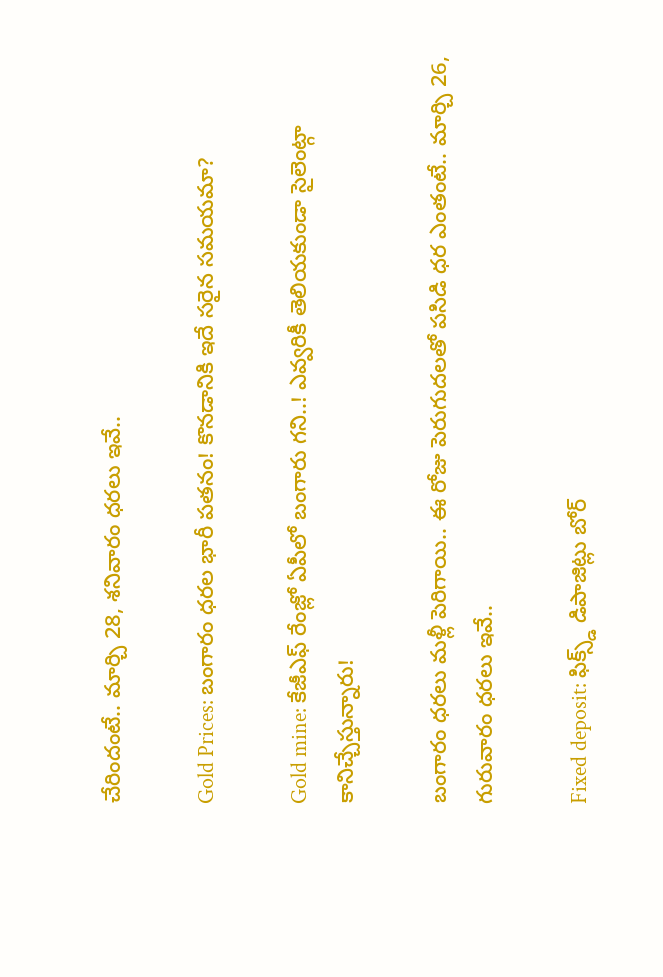చేరిందంటే.. మార్చి 28, శనివారం ధరలు ఇవే..

Gold Prices: బంగారం ధరల భారీ పతనం! కొనడానికి ఇదే సరైన సమయమా?

Gold mine: కేజీఎఫ్ రేంజ్లో ఏపీలో బంగారు గని..! ఎవ్వరికీ తెలియకుండా సైలెంట్గా కానిచ్చేస్తున్నారు!

బంగారం ధరలు మళ్లీ పెరిగాయి.. ఈ రోజు పెరుగుదలతో పసిడి ధర ఎంతంటే.. మార్చి 26, గురువారం ధరలు ఇవే..

Fixed deposit: ఫిక్స్డ్ డిపాజిట్లు బోర్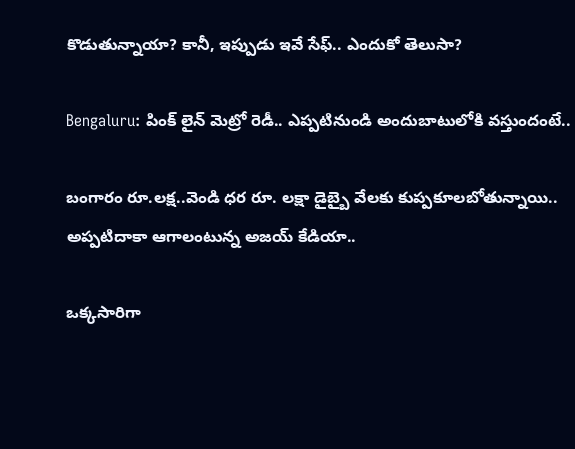కొడుతున్నాయా? కానీ, ఇప్పుడు ఇవే సేఫ్.. ఎందుకో తెలుసా?

Bengaluru: పింక్ లైన్ మెట్రో రెడీ.. ఎప్పటినుండి అందుబాటులోకి వస్తుందంటే..

బంగారం రూ.లక్ష..వెండి ధర రూ. లక్షా డైబ్బై వేలకు కుప్పకూలబోతున్నాయి.. అప్పటిదాకా ఆగాలంటున్న అజయ్ కేడియా..

ఒక్కసారిగా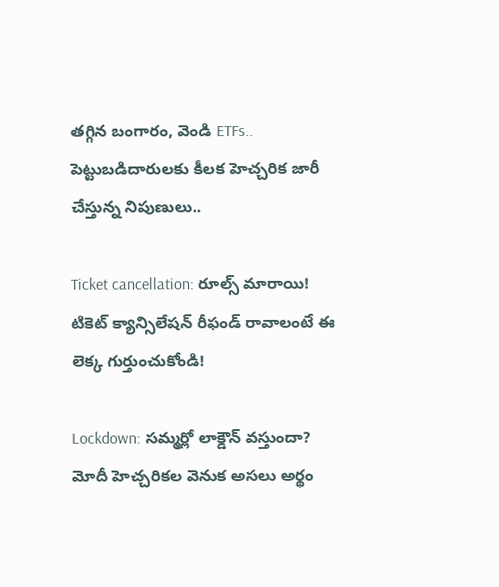తగ్గిన బంగారం, వెండి ETFs.. పెట్టుబడిదారులకు కీలక హెచ్చరిక జారీ చేస్తున్న నిపుణులు..

Ticket cancellation: రూల్స్ మారాయి! టికెట్ క్యాన్సిలేషన్ రీఫండ్ రావాలంటే ఈ లెక్క గుర్తుంచుకోండి!

Lockdown: సమ్మర్లో లాక్డౌన్ వస్తుందా? మోదీ హెచ్చరికల వెనుక అసలు అర్థం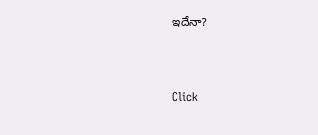ఇదేనా?



Click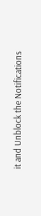it and Unblock the Notifications